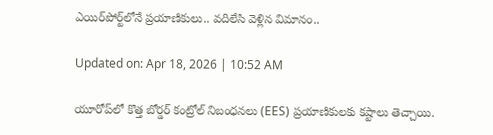ఎయిర్‌పోర్ట్‌లోనే ప్రయాణికులు.. వదిలేసి వెళ్లిన విమానం..

Updated on: Apr 18, 2026 | 10:52 AM

యూరోప్‌లో కొత్త బోర్డర్ కంట్రోల్ నిబంధనలు (EES) ప్రయాణికులకు కష్టాలు తెచ్చాయి.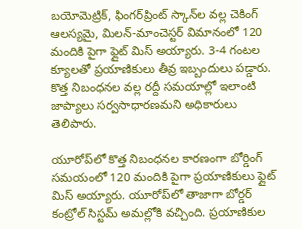బయోమెట్రిక్, ఫింగర్‌ప్రింట్ స్కాన్‌ల వల్ల చెకింగ్ ఆలస్యమై, మిలన్-మాంచెస్టర్ విమానంలో 120 మందికి పైగా ఫ్లైట్ మిస్ అయ్యారు. 3-4 గంటల క్యూలతో ప్రయాణికులు తీవ్ర ఇబ్బందులు పడ్డారు. కొత్త నిబంధనల వల్ల రద్దీ సమయాల్లో ఇలాంటి జాప్యాలు సర్వసాధారణమని అధికారులు తెలిపారు.

యూరోప్‌లో కొత్త నిబంధనల కారణంగా బోర్డింగ్‌ సమయంలో 120 మందికి పైగా ప్రయాణికులు ఫ్లైట్‌ మిస్‌ అయ్యారు. యూరోప్‌లో తాజాగా బోర్డర్‌ కంట్రోల్‌ సిస్టమ్‌ అమల్లోకి వచ్చింది. ప్రయాణికుల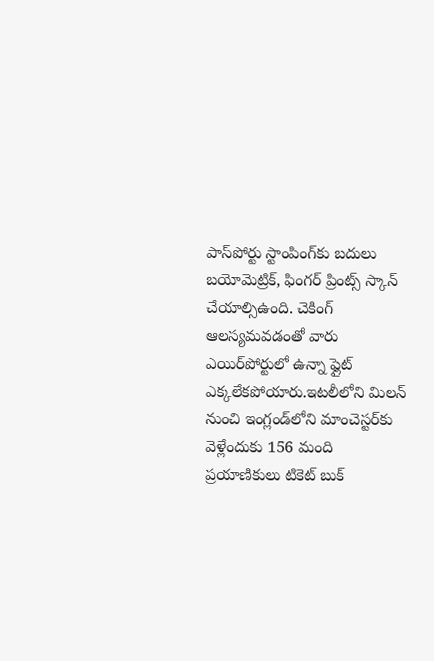పాస్‌పోర్టు స్టాంపింగ్‌కు బదులు బయోమెట్రిక్‌, ఫింగర్‌ ప్రింట్స్‌ స్కాన్‌ చేయాల్సిఉంది. చెకింగ్‌ ఆలస్యమవడంతో వారు ఎయిర్‌పోర్టులో ఉన్నా ఫ్లైట్‌ ఎక్కలేకపోయారు.ఇటలీలోని మిలన్‌ నుంచి ఇంగ్లండ్‌లోని మాంచెస్టర్‌కు వెళ్లేందుకు 156 మంది ప్రయాణికులు టికెట్‌ బుక్‌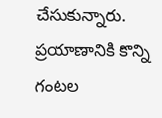చేసుకున్నారు. ప్రయాణానికి కొన్ని గంటల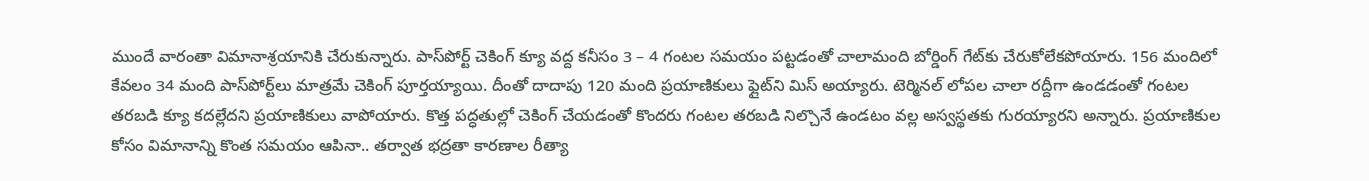ముందే వారంతా విమానాశ్రయానికి చేరుకున్నారు. పాస్‌పోర్ట్‌ చెకింగ్‌ క్యూ వద్ద కనీసం 3 – 4 గంటల సమయం పట్టడంతో చాలామంది బోర్డింగ్‌ గేట్‌కు చేరుకోలేకపోయారు. 156 మందిలో కేవలం 34 మంది పాస్‌పోర్ట్‌లు మాత్రమే చెకింగ్‌ పూర్తయ్యాయి. దీంతో దాదాపు 120 మంది ప్రయాణికులు ఫ్లైట్‌ని మిస్‌ అయ్యారు. టెర్మినల్‌ లోపల చాలా రద్దీగా ఉండడంతో గంటల తరబడి క్యూ కదల్లేదని ప్రయాణికులు వాపోయారు. కొత్త పద్ధతుల్లో చెకింగ్‌ చేయడంతో కొందరు గంటల తరబడి నిల్చొనే ఉండటం వల్ల అస్వస్థతకు గురయ్యారని అన్నారు. ప్రయాణికుల కోసం విమానాన్ని కొంత సమయం ఆపినా.. తర్వాత భద్రతా కారణాల రీత్యా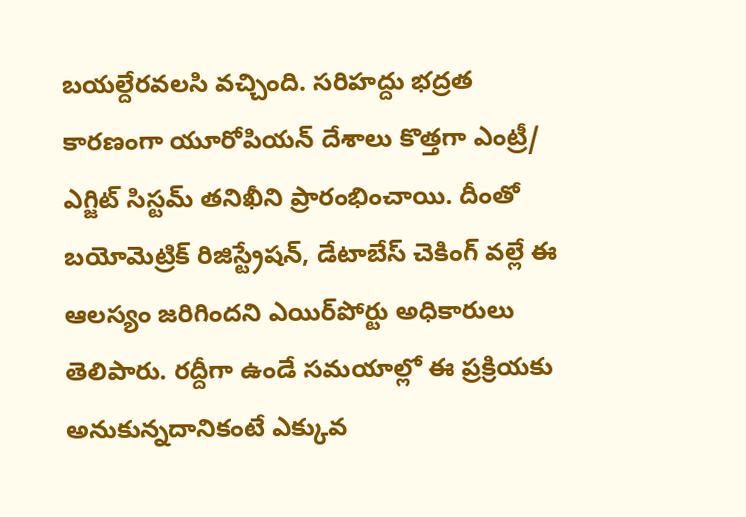బయల్దేరవలసి వచ్చింది. సరిహద్దు భద్రత కారణంగా యూరోపియన్‌ దేశాలు కొత్తగా ఎంట్రీ/ ఎగ్జిట్‌ సిస్టమ్‌ తనిఖీని ప్రారంభించాయి. దీంతో బయోమెట్రిక్‌ రిజిస్ట్రేషన్‌, డేటాబేస్‌ చెకింగ్‌ వల్లే ఈ ఆలస్యం జరిగిందని ఎయిర్‌పోర్టు అధికారులు తెలిపారు. రద్దీగా ఉండే సమయాల్లో ఈ ప్రక్రియకు అనుకున్నదానికంటే ఎక్కువ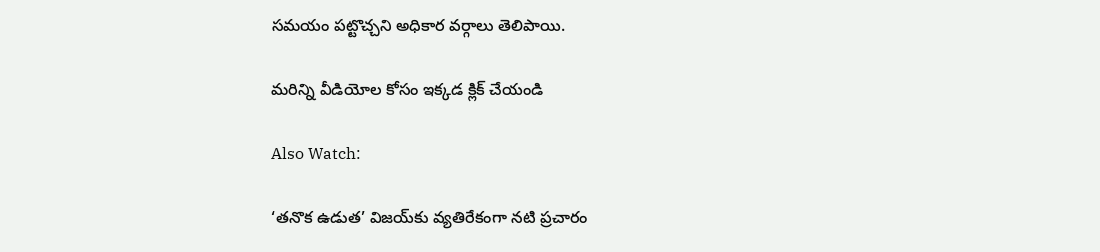సమయం పట్టొచ్చని అధికార వర్గాలు తెలిపాయి.

మరిన్ని వీడియోల కోసం ఇక్కడ క్లిక్ చేయండి

Also Watch:

‘తనొక ఉడుత’ విజయ్‌కు వ్యతిరేకంగా నటి ప్రచారం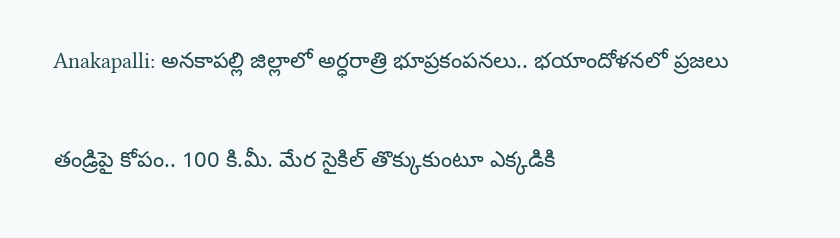Anakapalli: అనకాపల్లి జిల్లాలో అర్ధరాత్రి భూప్రకంపనలు.. భయాందోళనలో ప్రజలు

తండ్రిపై కోపం.. 100 కి.మీ. మేర సైకిల్ తొక్కుకుంటూ ఎక్కడికి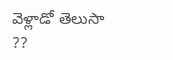వెళ్లాడో తెలుసా ??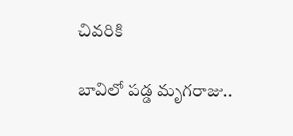చివరికి

బావిలో పడ్డ మృగరాజు..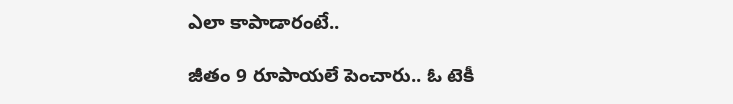ఎలా కాపాడారంటే..

జీతం 9 రూపాయలే పెంచారు.. ఓ టెకీ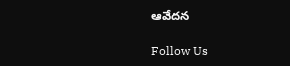ఆవేదన

Follow Us